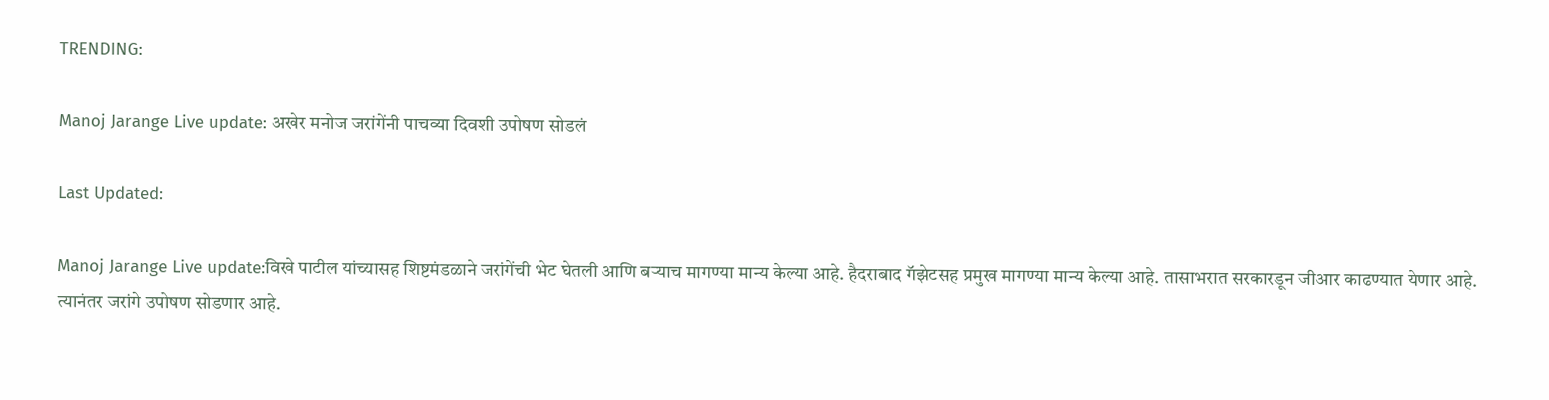TRENDING:

Manoj Jarange Live update: अखेर मनोज जरांगेंनी पाचव्या दिवशी उपोषण सोडलं

Last Updated:

Manoj Jarange Live update:विखे पाटील यांच्यासह शिष्टमंडळाने जरांगेंची भेट घेतली आणि बऱ्याच मागण्या मान्य केल्या आहे. हैदराबाद गॅझेटसह प्रमुख मागण्या मान्य केल्या आहे. तासाभरात सरकारडून जीआर काढण्यात येणार आहे. त्यानंतर जरांगे उपोषण सोडणार आहे.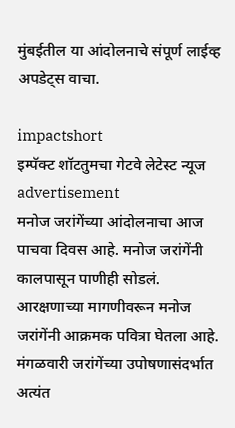मुंबईतील या आंदोलनाचे संपूर्ण लाईव्ह अपडेट्स वाचा.

impactshort
इम्पॅक्ट शॉटतुमचा गेटवे लेटेस्ट न्यूज
advertisement
मनोज जरांगेंच्या आंदोलनाचा आज पाचवा दिवस आहे. मनोज जरांगेंनी कालपासून पाणीही सोडलं. आरक्षणाच्या मागणीवरून मनोज जरांगेंनी आक्रमक पवित्रा घेतला आहे. मंगळवारी जरांगेंच्या उपोषणासंदर्भात अत्यंत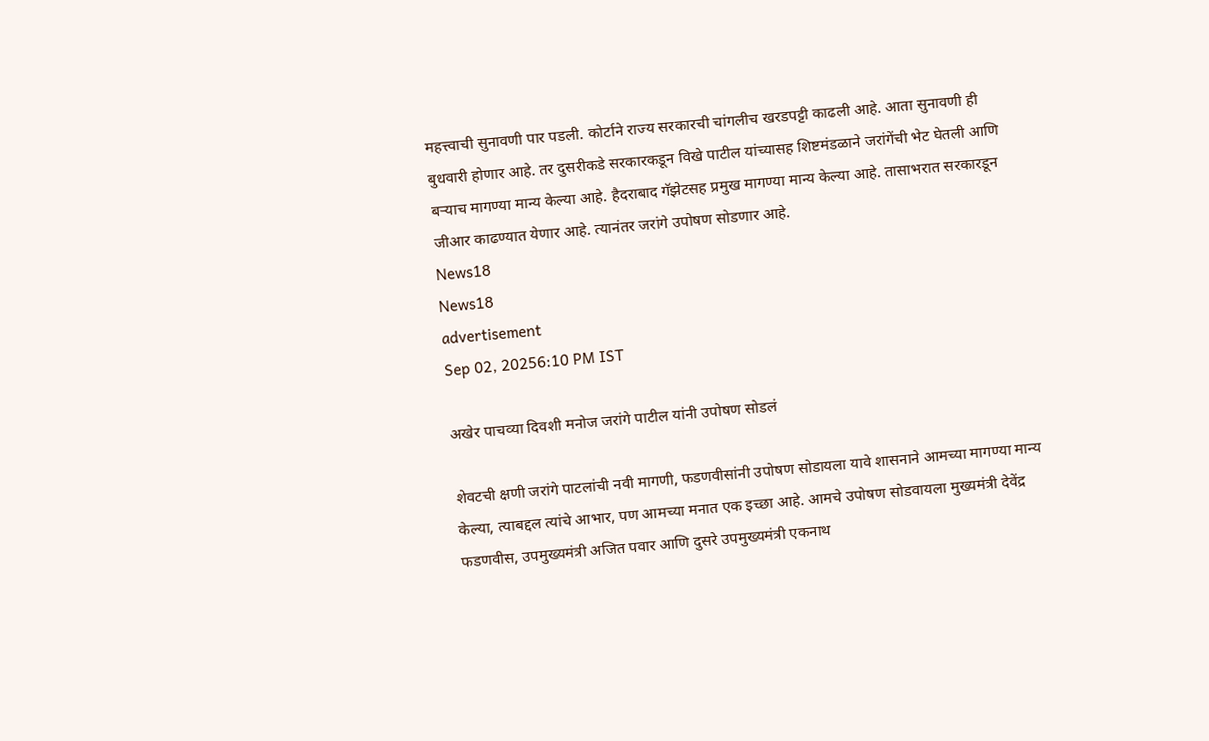महत्त्वाची सुनावणी पार पडली. कोर्टाने राज्य सरकारची चांगलीच खरडपट्टी काढली आहे. आता सुनावणी ही बुधवारी होणार आहे. तर दुसरीकडे सरकारकडून विखे पाटील यांच्यासह शिष्टमंडळाने जरांगेंची भेट घेतली आणि बऱ्याच मागण्या मान्य केल्या आहे. हैदराबाद गॅझेटसह प्रमुख मागण्या मान्य केल्या आहे. तासाभरात सरकारडून जीआर काढण्यात येणार आहे. त्यानंतर जरांगे उपोषण सोडणार आहे.
News18
News18
advertisement
Sep 02, 20256:10 PM IST

अखेर पाचव्या दिवशी मनोज जरांगे पाटील यांनी उपोषण सोडलं

शेवटची क्षणी जरांगे पाटलांची नवी मागणी, फडणवीसांनी उपोषण सोडायला यावे शासनाने आमच्या मागण्या मान्य केल्या, त्याबद्दल त्यांचे आभार, पण आमच्या मनात एक इच्छा आहे. आमचे उपोषण सोडवायला मुख्यमंत्री देवेंद्र फडणवीस, उपमुख्यमंत्री अजित पवार आणि दुसरे उपमुख्यमंत्री एकनाथ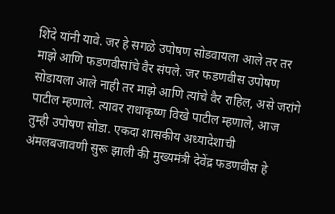शिंदे यांनी यावे. जर हे सगळे उपोषण सोडवायला आले तर तर माझे आणि फडणवीसांचे वैर संपले. जर फडणवीस उपोषण सोडायला आले नाही तर माझे आणि त्यांचे वैर राहिल, असे जरांगे पाटील म्हणाले. त्यावर राधाकृष्ण विखे पाटील म्हणाले, आज तुम्ही उपोषण सोडा. एकदा शासकीय अध्यादेशाची अंमलबजावणी सुरू झाली की मुख्यमंत्री देवेंद्र फडणवीस हे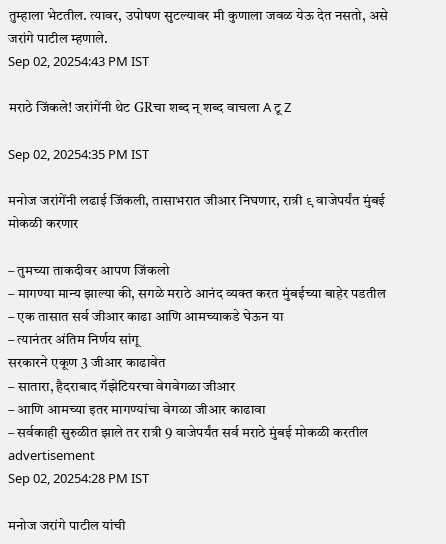तुम्हाला भेटतील. त्यावर, उपोषण सुटल्यावर मी कुणाला जवळ येऊ देत नसतो, असे जरांगे पाटील म्हणाले.
Sep 02, 20254:43 PM IST

मराठे जिंकले! जरांगेंनी थेट GRचा शब्द न् शब्द वाचला A टू Z

Sep 02, 20254:35 PM IST

मनोज जरांगेंनी लढाई जिंकली, तासाभरात जीआर निघणार, रात्री ९ वाजेपर्यंत मुंबई मोकळी करणार

– तुमच्या ताकदीवर आपण जिंकलो
– मागण्या मान्य झाल्या की, सगळे मराठे आनंद व्यक्त करत मुंबईच्या बाहेर पडतील
– एक तासात सर्व जीआर काढा आणि आमच्याकडे घेऊन या
– त्यानंतर अंतिम निर्णय सांगू
सरकारने एकूण 3 जीआर काढावेत
– सातारा, हैदराबाद गॅझेटियरचा वेगवेगळा जीआर
– आणि आमच्या इतर मागण्यांचा वेगळा जीआर काढावा
– सर्वकाही सुरुळीत झाले तर रात्री 9 वाजेपर्यंत सर्व मराठे मुंबई मोकळी करतील
advertisement
Sep 02, 20254:28 PM IST

मनोज जरांगे पाटील यांची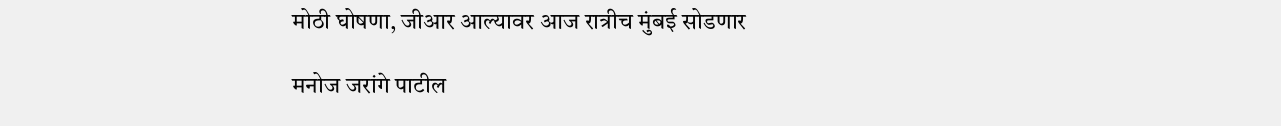मोठी घोषणा, जीआर आल्यावर आज रात्रीच मुंबई सोडणार

मनोज जरांगे पाटील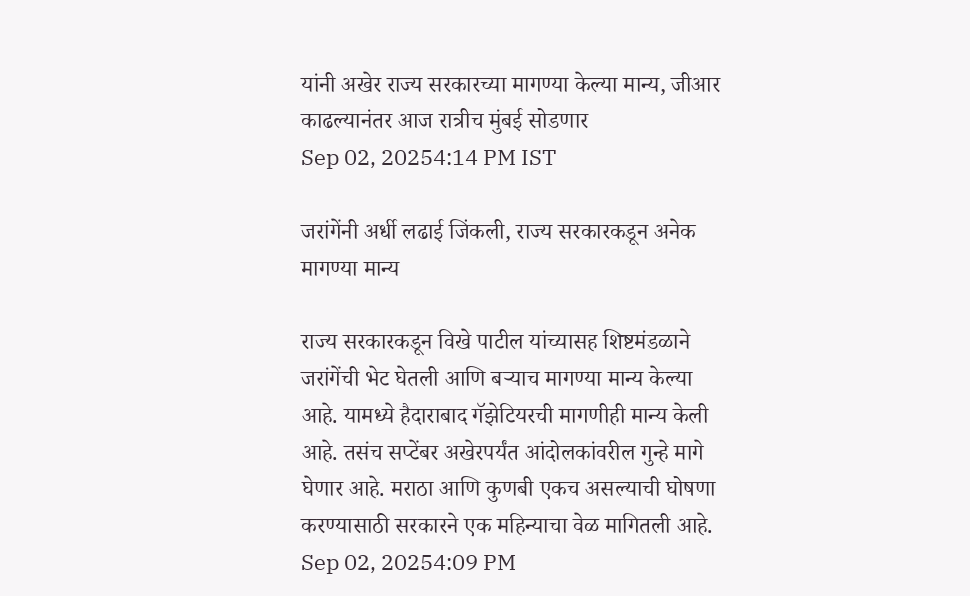यांनी अखेर राज्य सरकारच्या मागण्या केल्या मान्य, जीआर काढल्यानंतर आज रात्रीच मुंबई सोडणार
Sep 02, 20254:14 PM IST

जरांगेंनी अर्धी लढाई जिंकली, राज्य सरकारकडून अनेक मागण्या मान्य

राज्य सरकारकडून विखे पाटील यांच्यासह शिष्टमंडळाने जरांगेंची भेट घेतली आणि बऱ्याच मागण्या मान्य केल्या आहे. यामध्ये हैदाराबाद गॅझेटियरची मागणीही मान्य केली आहे. तसंच सप्टेंबर अखेरपर्यंत आंदोलकांवरील गुन्हे मागे घेणार आहे. मराठा आणि कुणबी एकच असल्याची घोषणा करण्यासाठी सरकारने एक महिन्याचा वेळ मागितली आहे.
Sep 02, 20254:09 PM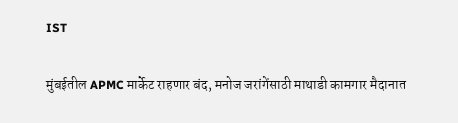IST

मुंबईतील APMC मार्केट राहणार बंद, मनोज जरांगेंसाठी माथाडी कामगार मैदानात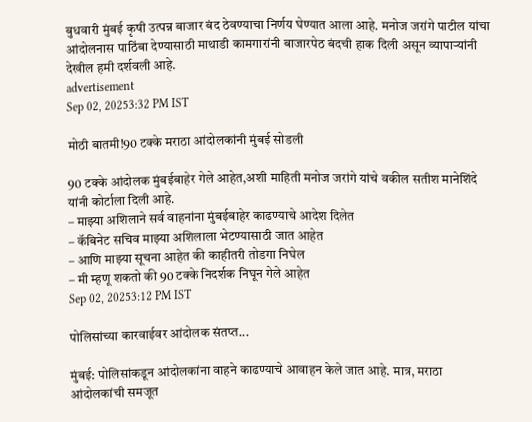बुधवारी मुंबई कृषी उत्पन्न बाजार बंद ठेवण्याचा निर्णय घेण्यात आला आहे. मनोज जरांगे पाटील यांचा आंदोलनास पाठिंबा देण्यासाठी माथाडी कामगारांनी बाजारपेठ बंदची हाक दिली असून व्यापाऱ्यांनी देखील हमी दर्शवली आहे.
advertisement
Sep 02, 20253:32 PM IST

मोठी बातमी!90 टक्के मराठा आंदोलकांनी मुंबई सोडली

90 टक्के आंदोलक मुंबईबाहेर गेले आहेत,अशी माहिती मनोज जरांगे यांचे वकील सतीश मानेशिंदे यांनी कोर्टाला दिली आहे.
– माझ्या अशिलाने सर्व वाहनांना मुंबईबाहेर काढण्याचे आदेश दिलेत
– कॅबिनेट सचिव माझ्या अशिलाला भेटण्यासाठी जात आहेत
– आणि माझ्या सूचना आहेत की काहीतरी तोडगा निघेल
– मी म्हणू शकतो की 90 टक्के निदर्शक निघून गेले आहेत
Sep 02, 20253:12 PM IST

पोलिसांच्या कारवाईवर आंदोलक संतप्त...

मुंबई: पोलिसांकडून आंदोलकांना वाहने काढण्याचे आवाहन केले जात आहे. मात्र, मराठा आंदोलकांची समजूत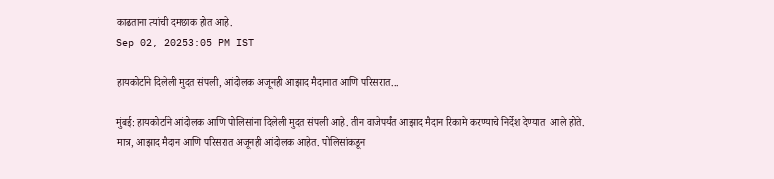काढताना त्यांची दमछाक होत आहे.
Sep 02, 20253:05 PM IST

हायकोर्टाने दिलेली मुदत संपली, आंदोलक अजूनही आझाद मैदानात आणि परिसरात...

मुंबई: हायकोर्टाने आंदोलक आणि पोलिसांना दिलेली मुदत संपली आहे. तीन वाजेपर्यंत आझाद मैदान रिकामे करण्याचे निर्देश देण्यात  आले होते. मात्र, आझाद मैदान आणि परिसरात अजूनही आंदोलक आहेत. पोलिसांकडून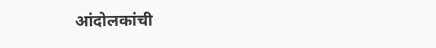आंदोलकांची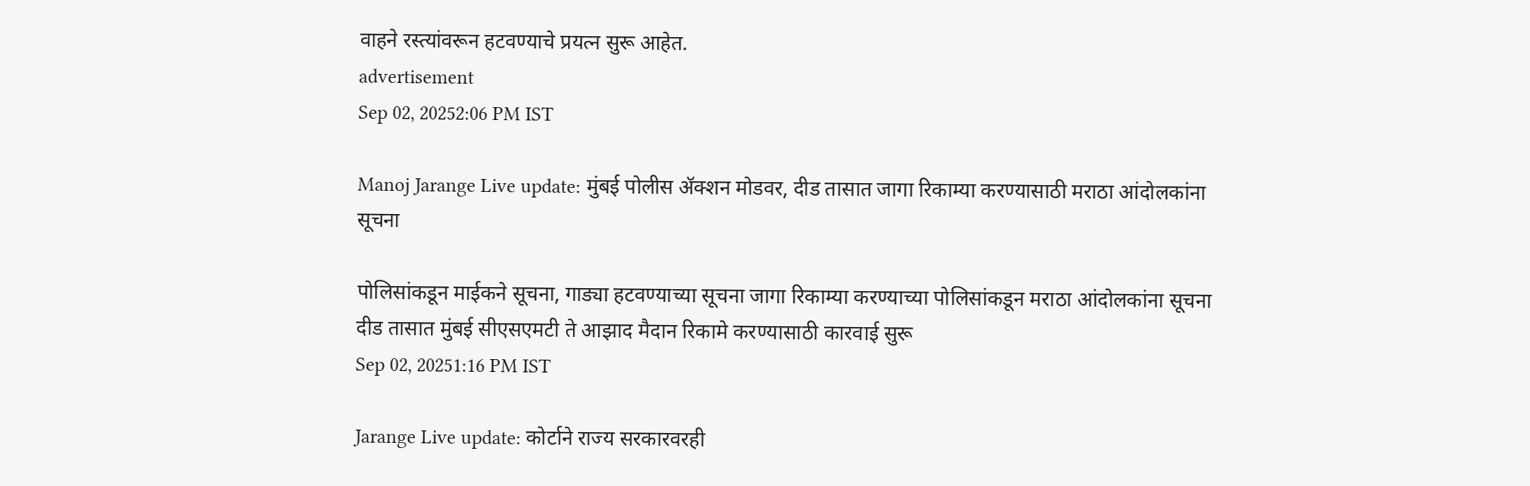वाहने रस्त्यांवरून हटवण्याचे प्रयत्न सुरू आहेत.
advertisement
Sep 02, 20252:06 PM IST

Manoj Jarange Live update: मुंबई पोलीस ॲक्शन मोडवर, दीड तासात जागा रिकाम्या करण्यासाठी मराठा आंदोलकांना सूचना

पोलिसांकडून माईकने सूचना, गाड्या हटवण्याच्या सूचना जागा रिकाम्या करण्याच्या पोलिसांकडून मराठा आंदोलकांना सूचना दीड तासात मुंबई सीएसएमटी ते आझाद मैदान रिकामे करण्यासाठी कारवाई सुरू
Sep 02, 20251:16 PM IST

Jarange Live update: कोर्टाने राज्य सरकारवरही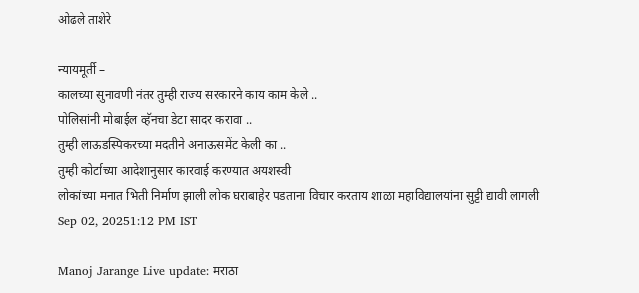ओढले ताशेरे

न्यायमूर्ती –
कालच्या सुनावणी नंतर तुम्ही राज्य सरकारने काय काम केले ..
पोलिसांनी मोबाईल व्हॅनचा डेटा सादर करावा ..
तुम्ही लाऊडस्पिकरच्या मदतीने अनाऊसमेंट केली का ..
तुम्ही कोर्टाच्या आदेशानुसार कारवाई करण्यात अयशस्वी
लोकांच्या मनात भिती निर्माण झाली लोक घराबाहेर पडताना विचार करताय शाळा महाविद्यालयांना सुट्टी द्यावी लागली
Sep 02, 20251:12 PM IST

Manoj Jarange Live update: मराठा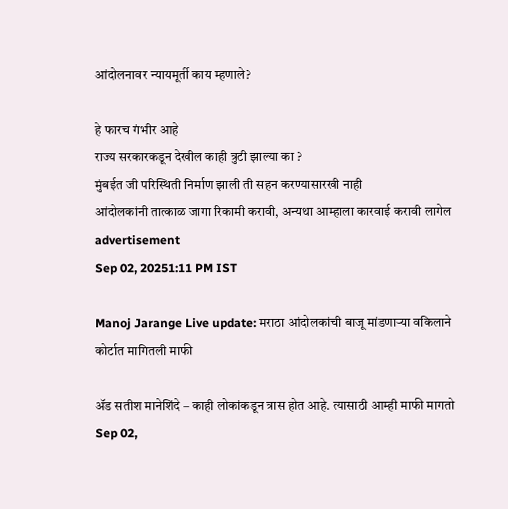आंदोलनावर न्यायमूर्ती काय म्हणाले?

हे फारच गंभीर आहे
राज्य सरकारकडून देखील काही त्रुटी झाल्या का ?
मुंबईत जी परिस्थिती निर्माण झाली ती सहन करण्यासारखी नाही
आंदोलकांनी तात्काळ जागा रिकामी करावी, अन्यथा आम्हाला कारवाई करावी लागेल
advertisement
Sep 02, 20251:11 PM IST

Manoj Jarange Live update: मराठा आंदोलकांची बाजू मांडणाऱ्या वकिलाने कोर्टात मागितली माफी

ॲड सतीश मानेशिंदे – काही लोकांकडून त्रास होत आहे. त्यासाठी आम्ही माफी मागतो
Sep 02,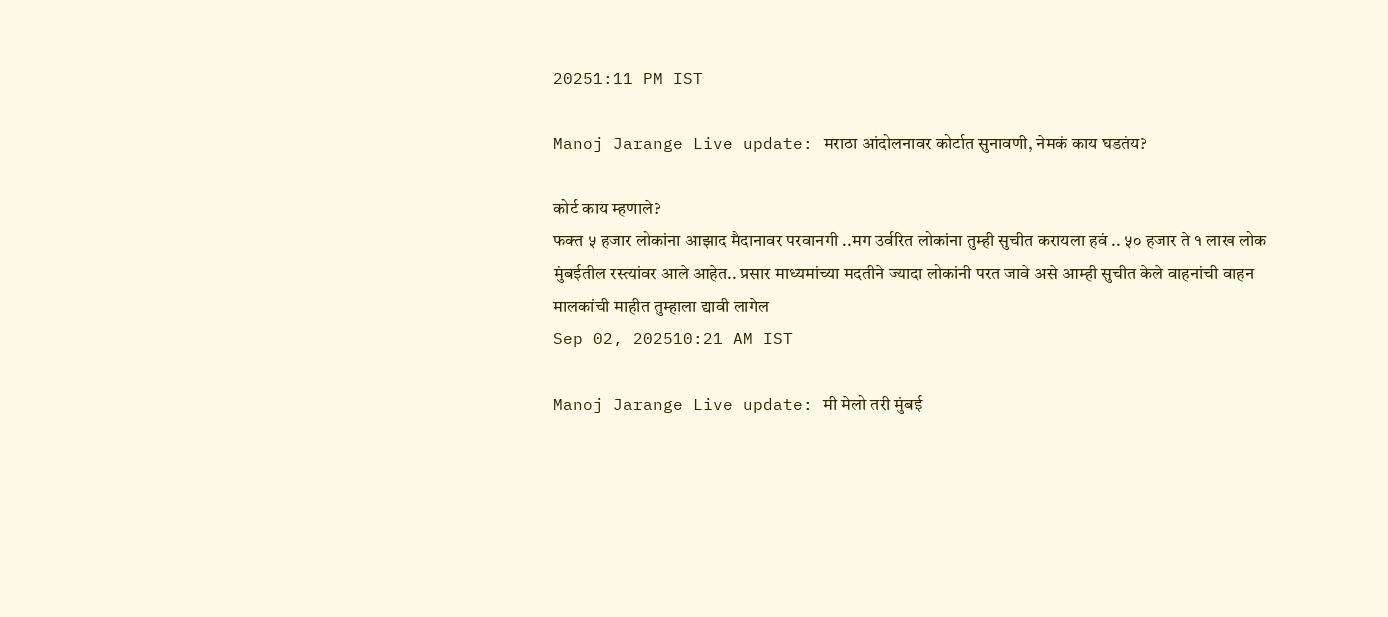20251:11 PM IST

Manoj Jarange Live update: मराठा आंदोलनावर कोर्टात सुनावणी, नेमकं काय घडतंय?

कोर्ट काय म्हणाले?
फक्त ५ हजार लोकांना आझाद मैदानावर परवानगी ..मग उर्वरित लोकांना तुम्ही सुचीत करायला हवं .. ५० हजार ते १ लाख लोक मुंबईतील रस्त्यांवर आले आहेत.. प्रसार माध्यमांच्या मदतीने ज्यादा लोकांनी परत जावे असे आम्ही सुचीत केले वाहनांची वाहन मालकांची माहीत तुम्हाला द्यावी लागेल
Sep 02, 202510:21 AM IST

Manoj Jarange Live update: मी मेलो तरी मुंबई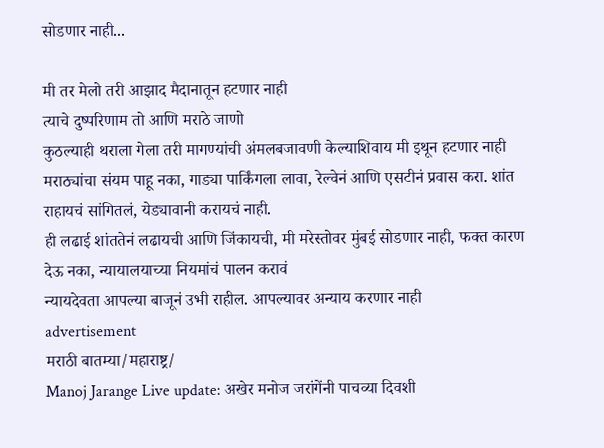सोडणार नाही...

मी तर मेलो तरी आझाद मैदानातून हटणार नाही
त्याचे दुष्परिणाम तो आणि मराठे जाणो
कुठल्याही थराला गेला तरी मागण्यांची अंमलबजावणी केल्याशिवाय मी इथून हटणार नाही
मराठ्यांचा संयम पाहू नका, गाड्या पार्किंगला लावा, रेल्वेनं आणि एसटीनं प्रवास करा. शांत राहायचं सांगितलं, येड्यावानी करायचं नाही.
ही लढाई शांततेनं लढायची आणि जिंकायची, मी मरेस्तोवर मुंबई सोडणार नाही, फक्त कारण देऊ नका, न्यायालयाच्या नियमांचं पालन करावं
न्यायदेवता आपल्या बाजूनं उभी राहील. आपल्यावर अन्याय करणार नाही
advertisement
मराठी बातम्या/महाराष्ट्र/
Manoj Jarange Live update: अखेर मनोज जरांगेंनी पाचव्या दिवशी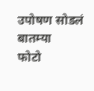उपोषण सोडलं
बातम्या
फोटो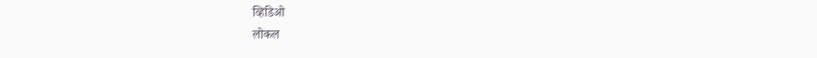व्हिडिओ
लोकल